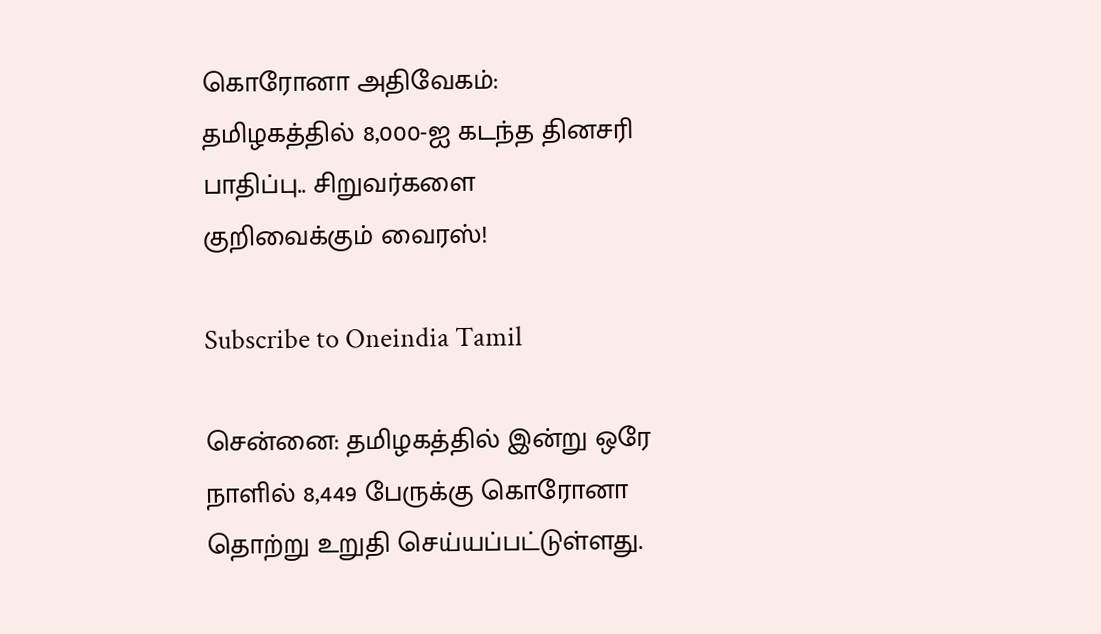கொரோனா அதிவேகம்: தமிழகத்தில் 8,000-ஐ கடந்த தினசரி பாதிப்பு.. சிறுவர்களை குறிவைக்கும் வைரஸ்!

Subscribe to Oneindia Tamil

சென்னை: தமிழகத்தில் இன்று ஒரே நாளில் 8,449 பேருக்கு கொரோனா தொற்று உறுதி செய்யப்பட்டுள்ளது.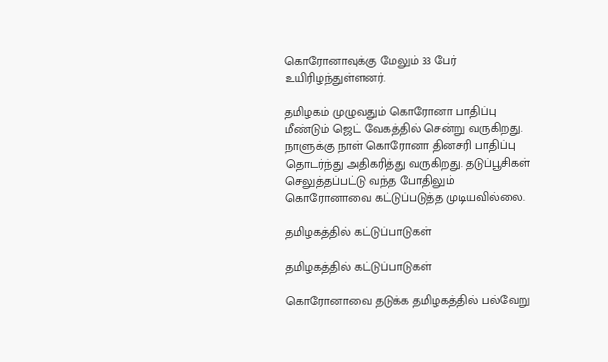கொரோனாவுக்கு மேலும் 33 பேர் உயிரிழந்துள்ளனர்.

தமிழகம் முழுவதும் கொரோனா பாதிப்பு மீண்டும் ஜெட் வேகத்தில் சென்று வருகிறது. நாளுக்கு நாள் கொரோனா தினசரி பாதிப்பு தொடர்ந்து அதிகரித்து வருகிறது. தடுப்பூசிகள் செலுத்தப்பட்டு வந்த போதிலும் கொரோனாவை கட்டுப்படுத்த முடியவில்லை.

தமிழகத்தில் கட்டுப்பாடுகள்

தமிழகத்தில் கட்டுப்பாடுகள்

கொரோனாவை தடுக்க தமிழகத்தில் பல்வேறு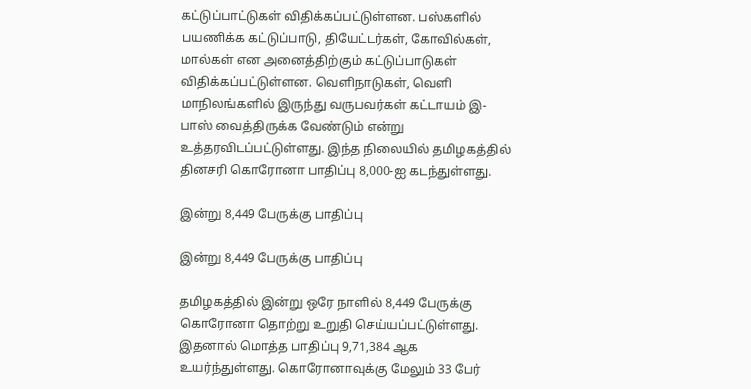கட்டுப்பாட்டுகள் விதிக்கப்பட்டுள்ளன. பஸ்களில் பயணிக்க கட்டுப்பாடு, தியேட்டர்கள், கோவில்கள், மால்கள் என அனைத்திற்கும் கட்டுப்பாடுகள் விதிக்கப்பட்டுள்ளன. வெளிநாடுகள், வெளி மாநிலங்களில் இருந்து வருபவர்கள் கட்டாயம் இ-பாஸ் வைத்திருக்க வேண்டும் என்று உத்தரவிடப்பட்டுள்ளது. இந்த நிலையில் தமிழகத்தில் தினசரி கொரோனா பாதிப்பு 8,000-ஐ கடந்துள்ளது.

இன்று 8,449 பேருக்கு பாதிப்பு

இன்று 8,449 பேருக்கு பாதிப்பு

தமிழகத்தில் இன்று ஒரே நாளில் 8,449 பேருக்கு கொரோனா தொற்று உறுதி செய்யப்பட்டுள்ளது. இதனால் மொத்த பாதிப்பு 9,71,384 ஆக உயர்ந்துள்ளது. கொரோனாவுக்கு மேலும் 33 பேர்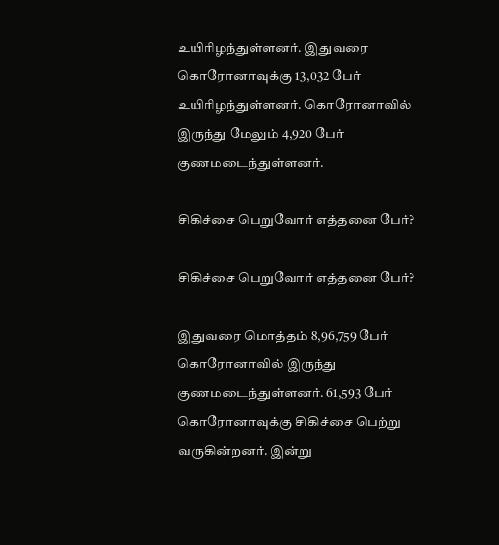உயிரிழந்துள்ளனர். இதுவரை கொரோனாவுக்கு 13,032 பேர் உயிரிழந்துள்ளனர். கொரோனாவில் இருந்து மேலும் 4,920 பேர் குணமடைந்துள்ளனர்.

சிகிச்சை பெறுவோர் எத்தனை பேர்?

சிகிச்சை பெறுவோர் எத்தனை பேர்?

இதுவரை மொத்தம் 8,96,759 பேர் கொரோனாவில் இருந்து குணமடைந்துள்ளனர். 61,593 பேர் கொரோனாவுக்கு சிகிச்சை பெற்று வருகின்றனர். இன்று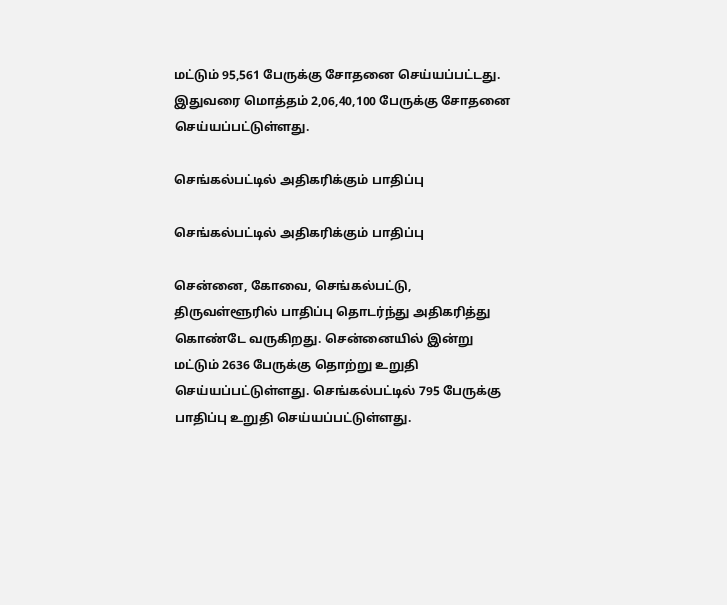மட்டும் 95,561 பேருக்கு சோதனை செய்யப்பட்டது. இதுவரை மொத்தம் 2,06,40,100 பேருக்கு சோதனை செய்யப்பட்டுள்ளது.

செங்கல்பட்டில் அதிகரிக்கும் பாதிப்பு

செங்கல்பட்டில் அதிகரிக்கும் பாதிப்பு

சென்னை, கோவை, செங்கல்பட்டு, திருவள்ளூரில் பாதிப்பு தொடர்ந்து அதிகரித்து கொண்டே வருகிறது. சென்னையில் இன்று மட்டும் 2636 பேருக்கு தொற்று உறுதி செய்யப்பட்டுள்ளது. செங்கல்பட்டில் 795 பேருக்கு பாதிப்பு உறுதி செய்யப்பட்டுள்ளது.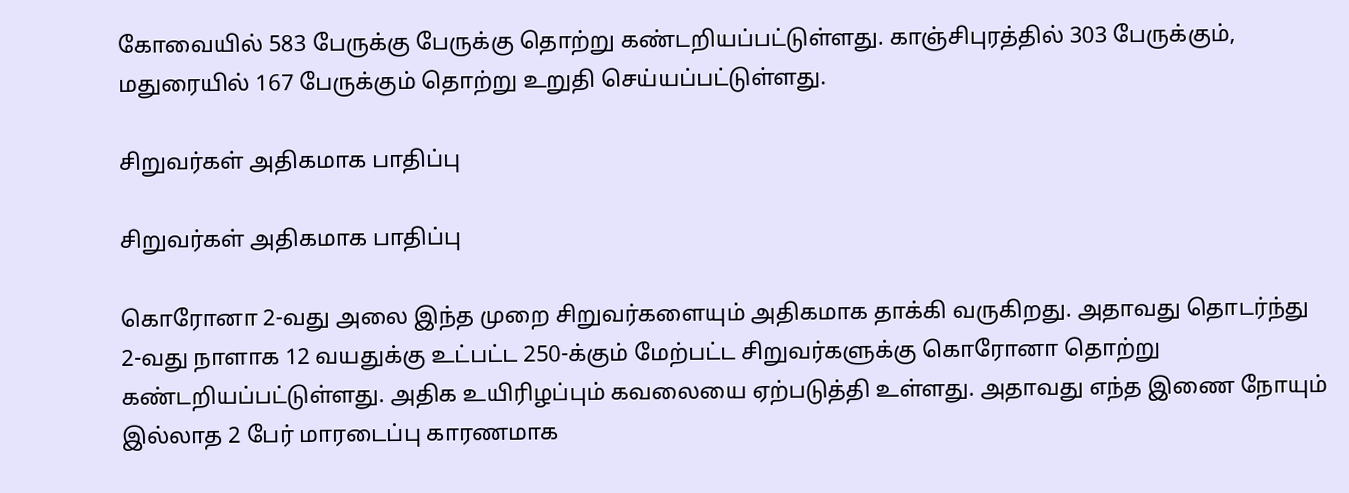கோவையில் 583 பேருக்கு பேருக்கு தொற்று கண்டறியப்பட்டுள்ளது. காஞ்சிபுரத்தில் 303 பேருக்கும், மதுரையில் 167 பேருக்கும் தொற்று உறுதி செய்யப்பட்டுள்ளது.

சிறுவர்கள் அதிகமாக பாதிப்பு

சிறுவர்கள் அதிகமாக பாதிப்பு

கொரோனா 2-வது அலை இந்த முறை சிறுவர்களையும் அதிகமாக தாக்கி வருகிறது. அதாவது தொடர்ந்து 2-வது நாளாக 12 வயதுக்கு உட்பட்ட 250-க்கும் மேற்பட்ட சிறுவர்களுக்கு கொரோனா தொற்று கண்டறியப்பட்டுள்ளது. அதிக உயிரிழப்பும் கவலையை ஏற்படுத்தி உள்ளது. அதாவது எந்த இணை நோயும் இல்லாத 2 பேர் மாரடைப்பு காரணமாக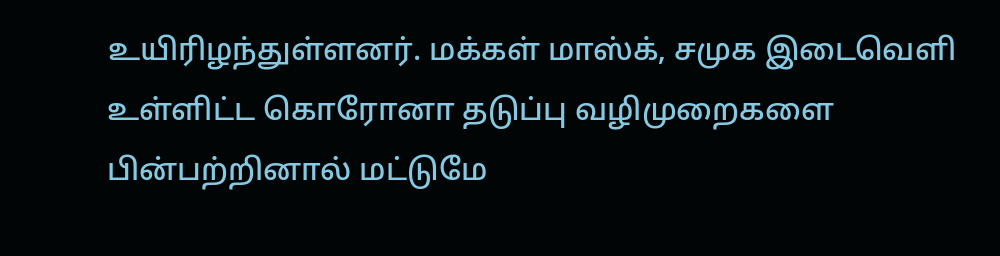உயிரிழந்துள்ளனர். மக்கள் மாஸ்க், சமுக இடைவெளி உள்ளிட்ட கொரோனா தடுப்பு வழிமுறைகளை பின்பற்றினால் மட்டுமே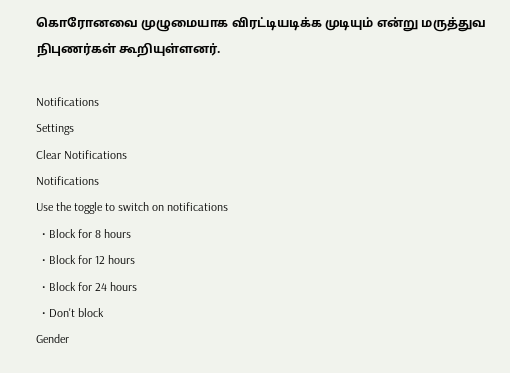கொரோனவை முழுமையாக விரட்டியடிக்க முடியும் என்று மருத்துவ நிபுணர்கள் கூறியுள்ளனர்.

Notifications
Settings
Clear Notifications
Notifications
Use the toggle to switch on notifications
  • Block for 8 hours
  • Block for 12 hours
  • Block for 24 hours
  • Don't block
Gender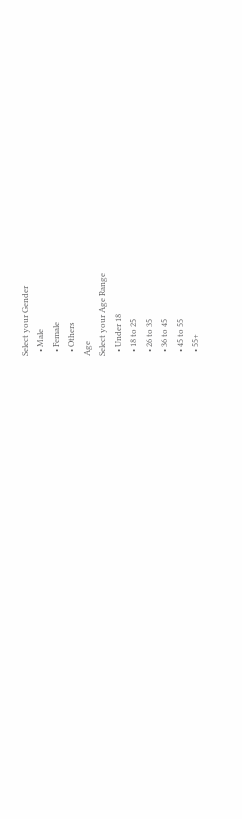Select your Gender
  • Male
  • Female
  • Others
Age
Select your Age Range
  • Under 18
  • 18 to 25
  • 26 to 35
  • 36 to 45
  • 45 to 55
  • 55+